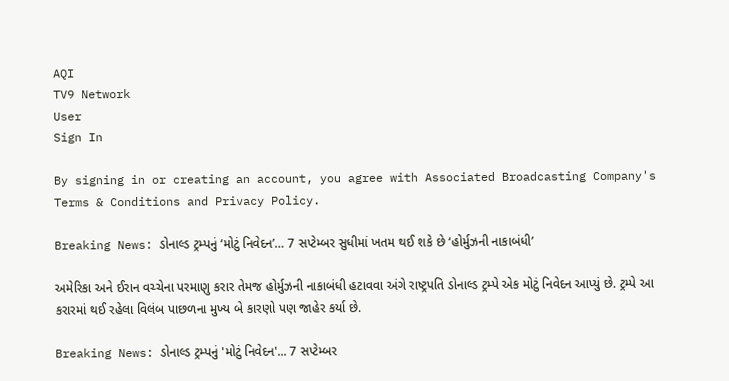AQI
TV9 Network
User
Sign In

By signing in or creating an account, you agree with Associated Broadcasting Company's Terms & Conditions and Privacy Policy.

Breaking News: ડોનાલ્ડ ટ્રમ્પનું ‘મોટું નિવેદન’… 7 સપ્ટેમ્બર સુધીમાં ખતમ થઈ શકે છે ‘હોર્મુઝની નાકાબંધી’

અમેરિકા અને ઈરાન વચ્ચેના પરમાણુ કરાર તેમજ હોર્મુઝની નાકાબંધી હટાવવા અંગે રાષ્ટ્રપતિ ડોનાલ્ડ ટ્રમ્પે એક મોટું નિવેદન આપ્યું છે. ટ્રમ્પે આ કરારમાં થઈ રહેલા વિલંબ પાછળના મુખ્ય બે કારણો પણ જાહેર કર્યા છે.

Breaking News: ડોનાલ્ડ ટ્રમ્પનું 'મોટું નિવેદન'... 7 સપ્ટેમ્બર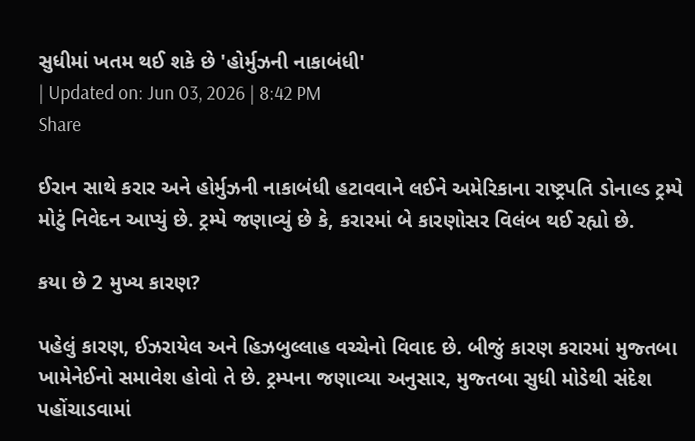સુધીમાં ખતમ થઈ શકે છે 'હોર્મુઝની નાકાબંધી'
| Updated on: Jun 03, 2026 | 8:42 PM
Share

ઈરાન સાથે કરાર અને હોર્મુઝની નાકાબંધી હટાવવાને લઈને અમેરિકાના રાષ્ટ્રપતિ ડોનાલ્ડ ટ્રમ્પે મોટું નિવેદન આપ્યું છે. ટ્રમ્પે જણાવ્યું છે કે, કરારમાં બે કારણોસર વિલંબ થઈ રહ્યો છે.

કયા છે 2 મુખ્ય કારણ?

પહેલું કારણ, ઈઝરાયેલ અને હિઝબુલ્લાહ વચ્ચેનો વિવાદ છે. બીજું કારણ કરારમાં મુજ્તબા ખામેનેઈનો સમાવેશ હોવો તે છે. ટ્રમ્પના જણાવ્યા અનુસાર, મુજ્તબા સુધી મોડેથી સંદેશ પહોંચાડવામાં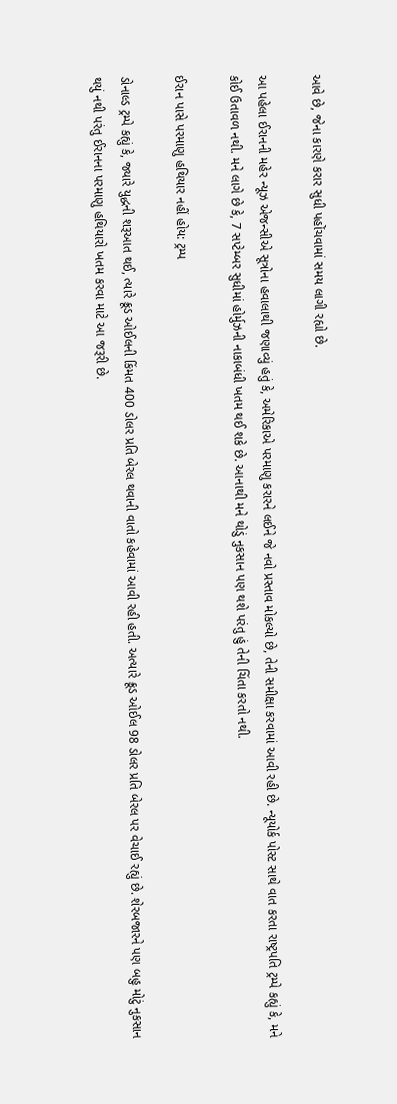આવે છે, જેના કારણે કરાર સુધી પહોંચવામાં સમય લાગી રહ્યો છે.

આ પહેલા ઈરાનની મહેર ન્યૂઝ એજન્સીએ સૂત્રોના હવાલાથી જણાવ્યું હતું કે, અમેરિકાએ પરમાણુ કરારને લઈને જે નવો પ્રસ્તાવ મોકલ્યો છે, તેની સમીક્ષા કરવામાં આવી રહી છે. ન્યૂયોર્ક પોસ્ટ સાથે વાત કરતા રાષ્ટ્રપતિ ટ્રમ્પે કહ્યું કે, મને કોઈ ઉતાવળ નથી. મને લાગે છે કે, 7 સપ્ટેમ્બર સુધીમાં હોર્મુઝની નાકાબંધી ખતમ થઈ શકે છે. આનાથી મને થોડું નુકસાન પણ થશે પરંતુ હું તેની ચિંતા કરતો નથી.

ઈરાન પાસે પરમાણુ હથિયાર નહીં હોય: ટ્રમ્પ

ડોનાલ્ડ ટ્રમ્પે કહ્યું કે, જ્યારે યુદ્ધની શરૂઆત થઈ, ત્યારે ક્રૂડ ઓઈલની કિંમત 400 ડોલર પ્રતિ બેરલ થવાની વાતો કહેવામાં આવી રહી હતી. અત્યારે ક્રૂડ ઓઈલ 98 ડોલર પ્રતિ બેરલ પર વેચાઈ રહ્યું છે. શેરબજારને પણ બહુ મોટું નુકસાન થયું નથી પરંતુ ઈરાનના પરમાણુ હથિયારો ખતમ કરવા માટે આ જરૂરી છે.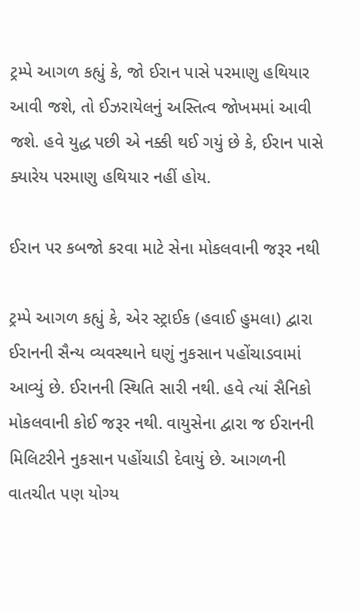ટ્રમ્પે આગળ કહ્યું કે, જો ઈરાન પાસે પરમાણુ હથિયાર આવી જશે, તો ઈઝરાયેલનું અસ્તિત્વ જોખમમાં આવી જશે. હવે યુદ્ધ પછી એ નક્કી થઈ ગયું છે કે, ઈરાન પાસે ક્યારેય પરમાણુ હથિયાર નહીં હોય.

ઈરાન પર કબજો કરવા માટે સેના મોકલવાની જરૂર નથી

ટ્રમ્પે આગળ કહ્યું કે, એર સ્ટ્રાઈક (હવાઈ હુમલા) દ્વારા ઈરાનની સૈન્ય વ્યવસ્થાને ઘણું નુકસાન પહોંચાડવામાં આવ્યું છે. ઈરાનની સ્થિતિ સારી નથી. હવે ત્યાં સૈનિકો મોકલવાની કોઈ જરૂર નથી. વાયુસેના દ્વારા જ ઈરાનની મિલિટરીને નુકસાન પહોંચાડી દેવાયું છે. આગળની વાતચીત પણ યોગ્ય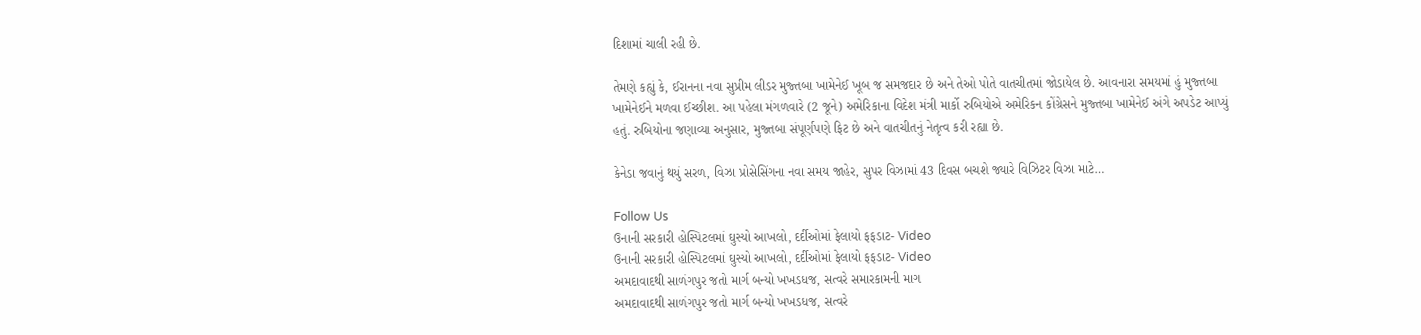દિશામાં ચાલી રહી છે.

તેમણે કહ્યું કે, ઈરાનના નવા સુપ્રીમ લીડર મુજ્તબા ખામેનેઈ ખૂબ જ સમજદાર છે અને તેઓ પોતે વાતચીતમાં જોડાયેલ છે. આવનારા સમયમાં હું મુજ્તબા ખામેનેઈને મળવા ઈચ્છીશ. આ પહેલા મંગળવારે (2 જૂને) અમેરિકાના વિદેશ મંત્રી માર્કો રુબિયોએ અમેરિકન કોંગ્રેસને મુજ્તબા ખામેનેઈ અંગે અપડેટ આપ્યું હતું. રુબિયોના જણાવ્યા અનુસાર, મુજ્તબા સંપૂર્ણપણે ફિટ છે અને વાતચીતનું નેતૃત્વ કરી રહ્યા છે.

કેનેડા જવાનું થયું સરળ, વિઝા પ્રોસેસિંગના નવા સમય જાહેર, સુપર વિઝામાં 43 દિવસ બચશે જ્યારે વિઝિટર વિઝા માટે…

Follow Us
ઉનાની સરકારી હોસ્પિટલમાં ઘુસ્યો આખલો, દર્દીઓમાં ફેલાયો ફફડાટ- Video
ઉનાની સરકારી હોસ્પિટલમાં ઘુસ્યો આખલો, દર્દીઓમાં ફેલાયો ફફડાટ- Video
અમદાવાદથી સાળંગપુર જતો માર્ગ બન્યો ખખડધજ, સત્વરે સમારકામની માગ
અમદાવાદથી સાળંગપુર જતો માર્ગ બન્યો ખખડધજ, સત્વરે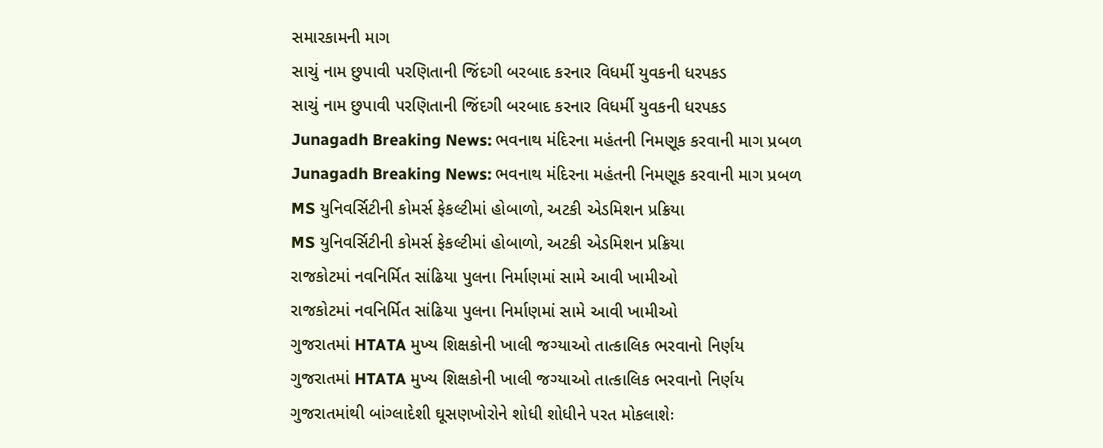સમારકામની માગ
સાચું નામ છુપાવી પરણિતાની જિંદગી બરબાદ કરનાર વિધર્મી યુવકની ધરપકડ
સાચું નામ છુપાવી પરણિતાની જિંદગી બરબાદ કરનાર વિધર્મી યુવકની ધરપકડ
Junagadh Breaking News: ભવનાથ મંદિરના મહંતની નિમણૂક કરવાની માગ પ્રબળ
Junagadh Breaking News: ભવનાથ મંદિરના મહંતની નિમણૂક કરવાની માગ પ્રબળ
MS યુનિવર્સિટીની કોમર્સ ફેકલ્ટીમાં હોબાળો, અટકી એડમિશન પ્રક્રિયા
MS યુનિવર્સિટીની કોમર્સ ફેકલ્ટીમાં હોબાળો, અટકી એડમિશન પ્રક્રિયા
રાજકોટમાં નવનિર્મિત સાંઢિયા પુલના નિર્માણમાં સામે આવી ખામીઓ
રાજકોટમાં નવનિર્મિત સાંઢિયા પુલના નિર્માણમાં સામે આવી ખામીઓ
ગુજરાતમાં HTATA મુખ્ય શિક્ષકોની ખાલી જગ્યાઓ તાત્કાલિક ભરવાનો નિર્ણય
ગુજરાતમાં HTATA મુખ્ય શિક્ષકોની ખાલી જગ્યાઓ તાત્કાલિક ભરવાનો નિર્ણય
ગુજરાતમાંથી બાંગ્લાદેશી ઘૂસણખોરોને શોધી શોધીને પરત મોકલાશેઃ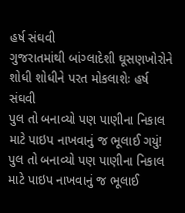હર્ષ સંઘવી
ગુજરાતમાંથી બાંગ્લાદેશી ઘૂસણખોરોને શોધી શોધીને પરત મોકલાશેઃ હર્ષ સંઘવી
પુલ તો બનાવ્યો પણ પાણીના નિકાલ માટે પાઇપ નાખવાનું જ ભૂલાઈ ગયું!
પુલ તો બનાવ્યો પણ પાણીના નિકાલ માટે પાઇપ નાખવાનું જ ભૂલાઈ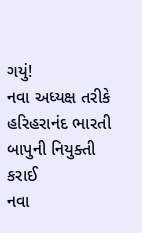ગયું!
નવા અધ્યક્ષ તરીકે હરિહરાનંદ ભારતી બાપુની નિયુક્તી કરાઈ
નવા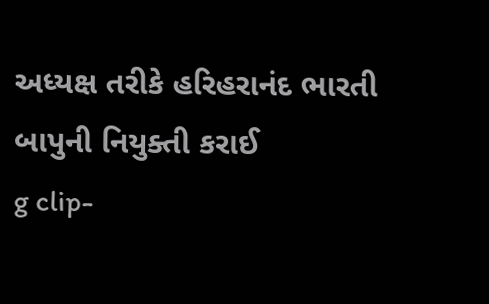અધ્યક્ષ તરીકે હરિહરાનંદ ભારતી બાપુની નિયુક્તી કરાઈ
g clip-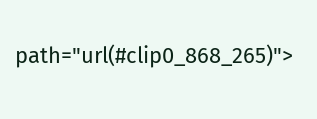path="url(#clip0_868_265)">